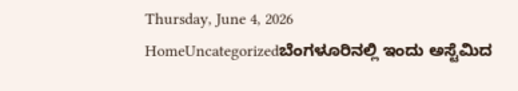Thursday, June 4, 2026
HomeUncategorizedಬೆಂಗಳೂರಿನಲ್ಲಿ ಇಂದು ಅಸ್ಟೆಮಿದ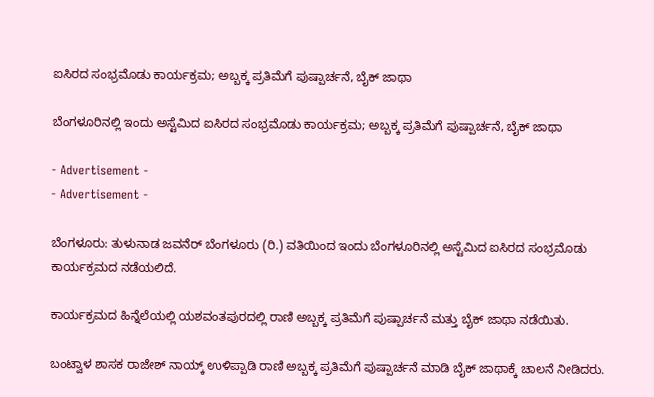ಐಸಿರದ ಸಂಭ್ರಮೊಡು ಕಾರ್ಯಕ್ರಮ; ಅಬ್ಬಕ್ಕ ಪ್ರತಿಮೆಗೆ ಪುಷ್ಪಾರ್ಚನೆ, ಬೈಕ್ ಜಾಥಾ

ಬೆಂಗಳೂರಿನಲ್ಲಿ ಇಂದು ಅಸ್ಟೆಮಿದ ಐಸಿರದ ಸಂಭ್ರಮೊಡು ಕಾರ್ಯಕ್ರಮ; ಅಬ್ಬಕ್ಕ ಪ್ರತಿಮೆಗೆ ಪುಷ್ಪಾರ್ಚನೆ, ಬೈಕ್ ಜಾಥಾ

- Advertisement -
- Advertisement -

ಬೆಂಗಳೂರು: ತುಳುನಾಡ ಜವನೆರ್ ಬೆಂಗಳೂರು (ರಿ.) ವತಿಯಿಂದ ಇಂದು ಬೆಂಗಳೂರಿನಲ್ಲಿ ಅಸ್ಟೆಮಿದ ಐಸಿರದ ಸಂಭ್ರಮೊಡು ಕಾರ್ಯಕ್ರಮದ ನಡೆಯಲಿದೆ.

ಕಾರ್ಯಕ್ರಮದ ಹಿನ್ನೆಲೆಯಲ್ಲಿ ಯಶವಂತಪುರದಲ್ಲಿ ರಾಣಿ ಅಬ್ಬಕ್ಕ ಪ್ರತಿಮೆಗೆ ಪುಷ್ಪಾರ್ಚನೆ ಮತ್ತು ಬೈಕ್ ಜಾಥಾ ನಡೆಯಿತು.

ಬಂಟ್ವಾಳ ಶಾಸಕ ರಾಜೇಶ್ ನಾಯ್ಕ್ ಉಳಿಪ್ಪಾಡಿ ರಾಣಿ ಅಬ್ಬಕ್ಕ ಪ್ರತಿಮೆಗೆ ಪುಷ್ಪಾರ್ಚನೆ ಮಾಡಿ ಬೈಕ್ ಜಾಥಾಕ್ಕೆ ಚಾಲನೆ ನೀಡಿದರು.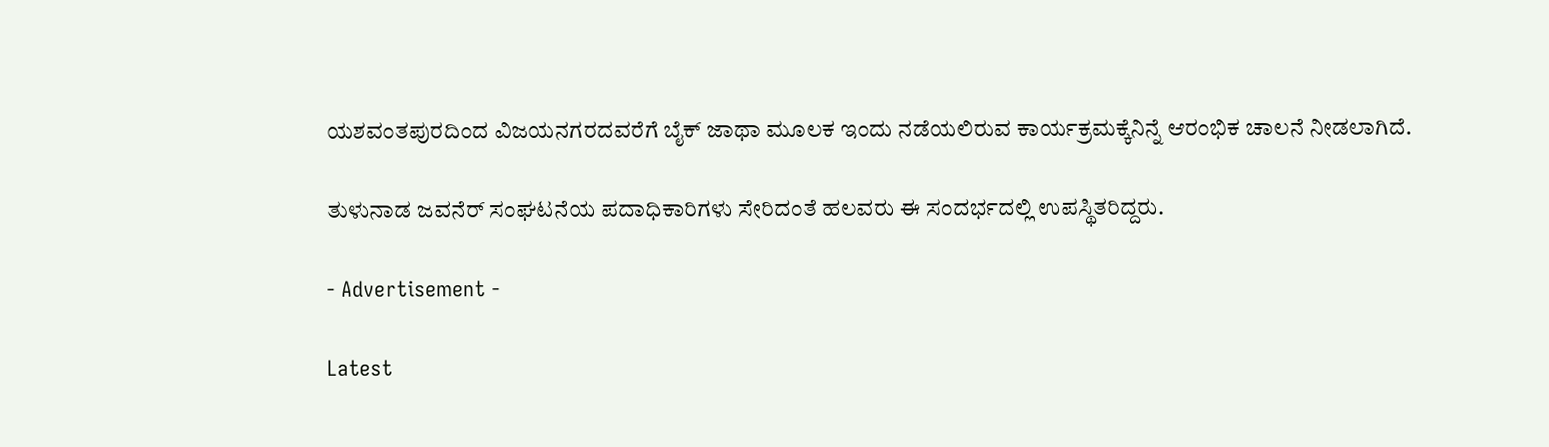ಯಶವಂತಪುರದಿಂದ ವಿಜಯನಗರದವರೆಗೆ ಬೈಕ್ ಜಾಥಾ ಮೂಲಕ ಇಂದು ನಡೆಯಲಿರುವ ಕಾರ್ಯಕ್ರಮಕ್ಕೆನಿನ್ನೆ ಆರಂಭಿಕ ಚಾಲನೆ ನೀಡಲಾಗಿದೆ.

ತುಳುನಾಡ ಜವನೆರ್ ಸಂಘಟನೆಯ ಪದಾಧಿಕಾರಿಗಳು ಸೇರಿದಂತೆ ಹಲವರು ಈ ಸಂದರ್ಭದಲ್ಲಿ ಉಪಸ್ಥಿತರಿದ್ದರು.

- Advertisement -

Latest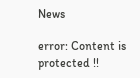News

error: Content is protected !!